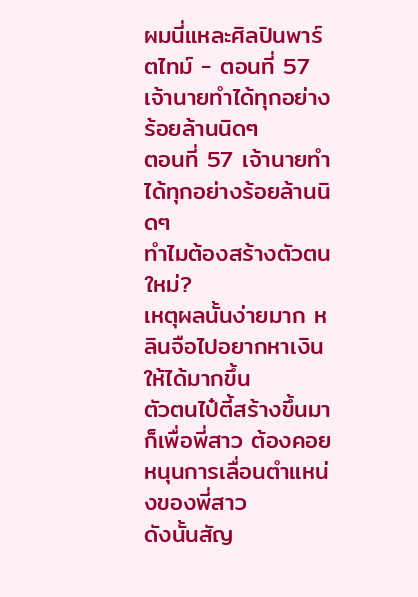ผมนี่แหละศิลปินพาร์ตไทม์ - ตอนที่ 57 เจ้านายทำได้ทุกอย่างร้อยล้านนิดๆ
ตอนที่ 57 เจ้านายทำได้ทุกอย่างร้อยล้านนิดๆ
ทำไมต้องสร้างตัวตนใหม่?
เหตุผลนั้นง่ายมาก หลินจือไปอยากหาเงินให้ได้มากขึ้น
ตัวตนไป๋ตี้สร้างขึ้นมาก็เพื่อพี่สาว ต้องคอยหนุนการเลื่อนตำแหน่งของพี่สาว
ดังนั้นสัญ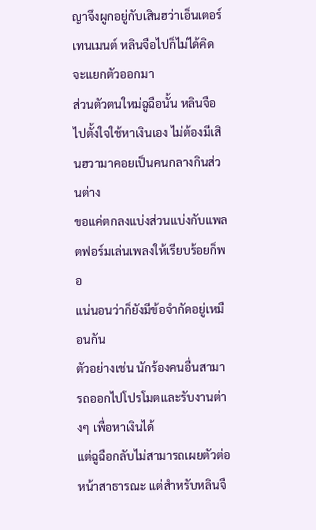ญาจึงผูกอยู่กับเสินฮว่าเอ็นเตอร์เทนเมนต์ หลินจือไปก็ไม่ได้คิดจะแยกตัวออกมา
ส่วนตัวตนใหม่ฉูฉือนั้น หลินจือไปตั้งใจใช้หาเงินเอง ไม่ต้องมีเสินฮวามาคอยเป็นคนกลางกินส่วนต่าง
ขอแค่ตกลงแบ่งส่วนแบ่งกับแพลตฟอร์มเล่นเพลงให้เรียบร้อยก็พอ
แน่นอนว่าก็ยังมีข้อจำกัดอยู่เหมือนกัน
ตัวอย่างเช่น นักร้องคนอื่นสามารถออกไปโปรโมตและรับงานต่างๆ เพื่อหาเงินได้
แต่ฉูฉือกลับไม่สามารถเผยตัวต่อหน้าสาธารณะ แต่สำหรับหลินจื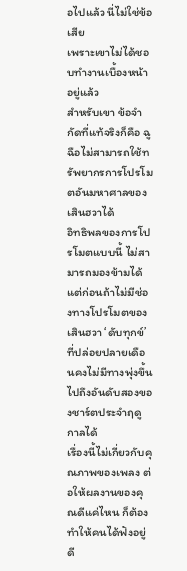อไปแล้ว นี่ไม่ใช่ข้อเสีย
เพราะเขาไม่ได้ชอบทำงานเบื้องหน้าอยู่แล้ว
สำหรับเขา ข้อจำกัดที่แท้จริงก็คือ ฉูฉือไม่สามารถใช้ทรัพยากรการโปรโมตอันมหาศาลของเสินฮวาได้
อิทธิพลของการโปรโมตแบบนี้ ไม่สามารถมองข้ามได้
แต่ก่อนถ้าไม่มีช่องทางโปรโมตของเสินฮวา ‘ดับทุกข์’ ที่ปล่อยปลายเดือนคงไม่มีทางพุ่งขึ้นไปถึงอันดับสองของชาร์ตประจำฤดูกาลได้
เรื่องนี้ไม่เกี่ยวกับคุณภาพของเพลง ต่อให้ผลงานของคุณดีแค่ไหน ก็ต้องทำให้คนได้ฟังอยู่ดี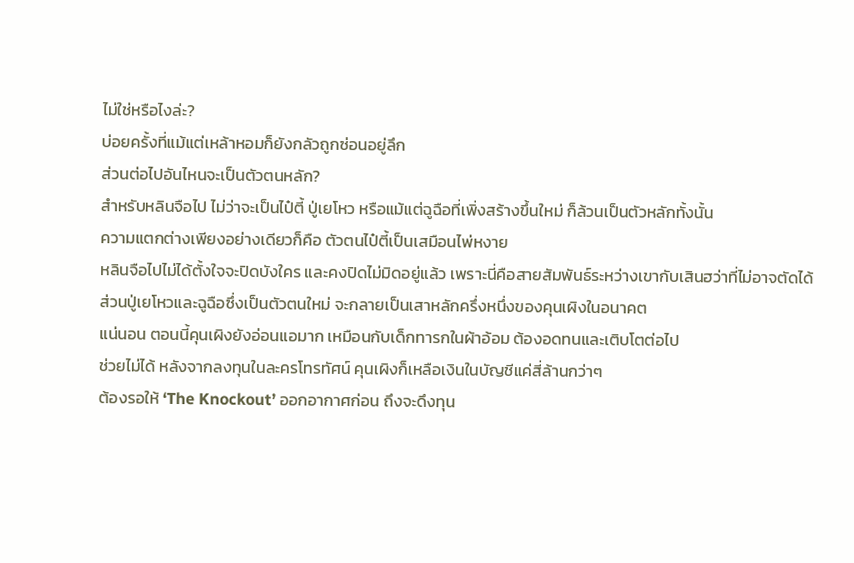ไม่ใช่หรือไงล่ะ?
บ่อยครั้งที่แม้แต่เหล้าหอมก็ยังกลัวถูกซ่อนอยู่ลึก
ส่วนต่อไปอันไหนจะเป็นตัวตนหลัก?
สำหรับหลินจือไป ไม่ว่าจะเป็นไป๋ตี้ ปู่เยโหว หรือแม้แต่ฉูฉือที่เพิ่งสร้างขึ้นใหม่ ก็ล้วนเป็นตัวหลักทั้งนั้น
ความแตกต่างเพียงอย่างเดียวก็คือ ตัวตนไป๋ตี้เป็นเสมือนไพ่หงาย
หลินจือไปไม่ได้ตั้งใจจะปิดบังใคร และคงปิดไม่มิดอยู่แล้ว เพราะนี่คือสายสัมพันธ์ระหว่างเขากับเสินฮว่าที่ไม่อาจตัดได้
ส่วนปู่เยโหวและฉูฉือซึ่งเป็นตัวตนใหม่ จะกลายเป็นเสาหลักครึ่งหนึ่งของคุนเผิงในอนาคต
แน่นอน ตอนนี้คุนเผิงยังอ่อนแอมาก เหมือนกับเด็กทารกในผ้าอ้อม ต้องอดทนและเติบโตต่อไป
ช่วยไม่ได้ หลังจากลงทุนในละครโทรทัศน์ คุนเผิงก็เหลือเงินในบัญชีแค่สี่ล้านกว่าๆ
ต้องรอให้ ‘The Knockout’ ออกอากาศก่อน ถึงจะดึงทุน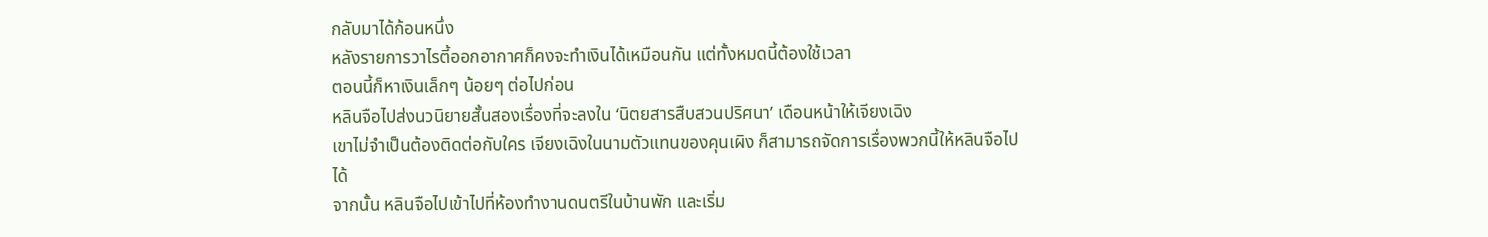กลับมาได้ก้อนหนึ่ง
หลังรายการวาไรตี้ออกอากาศก็คงจะทำเงินได้เหมือนกัน แต่ทั้งหมดนี้ต้องใช้เวลา
ตอนนี้ก็หาเงินเล็กๆ น้อยๆ ต่อไปก่อน
หลินจือไปส่งนวนิยายสั้นสองเรื่องที่จะลงใน ‘นิตยสารสืบสวนปริศนา’ เดือนหน้าให้เจียงเฉิง
เขาไม่จำเป็นต้องติดต่อกับใคร เจียงเฉิงในนามตัวแทนของคุนเผิง ก็สามารถจัดการเรื่องพวกนี้ให้หลินจือไปได้
จากนั้น หลินจือไปเข้าไปที่ห้องทำงานดนตรีในบ้านพัก และเริ่ม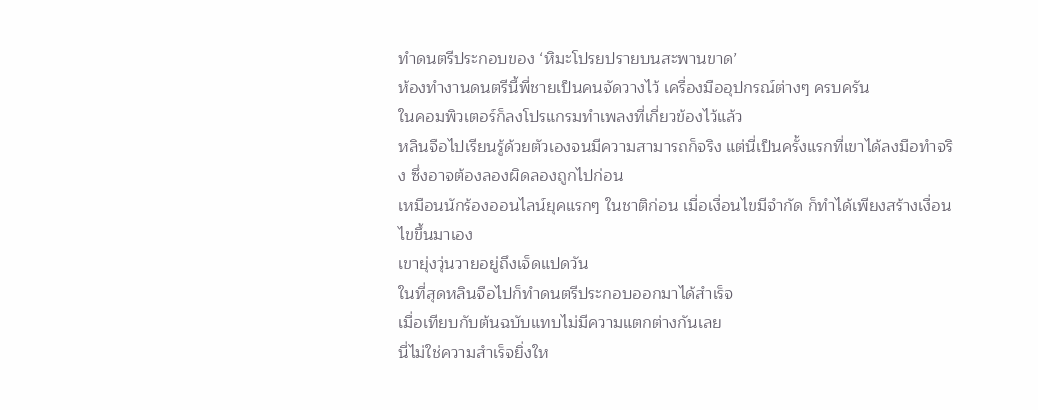ทำดนตรีประกอบของ ‘หิมะโปรยปรายบนสะพานขาด’
ห้องทำงานดนตรีนี้พี่ชายเป็นคนจัดวางไว้ เครื่องมืออุปกรณ์ต่างๆ ครบครัน
ในคอมพิวเตอร์ก็ลงโปรแกรมทำเพลงที่เกี่ยวข้องไว้แล้ว
หลินจือไปเรียนรู้ด้วยตัวเองจนมีความสามารถก็จริง แต่นี่เป็นครั้งแรกที่เขาได้ลงมือทำจริง ซึ่งอาจต้องลองผิดลองถูกไปก่อน
เหมือนนักร้องออนไลน์ยุคแรกๆ ในชาติก่อน เมื่อเงื่อนไขมีจำกัด ก็ทำได้เพียงสร้างเงื่อนไขขึ้นมาเอง
เขายุ่งวุ่นวายอยู่ถึงเจ็ดแปดวัน
ในที่สุดหลินจือไปก็ทำดนตรีประกอบออกมาได้สำเร็จ
เมื่อเทียบกับต้นฉบับแทบไม่มีความแตกต่างกันเลย
นี่ไม่ใช่ความสำเร็จยิ่งให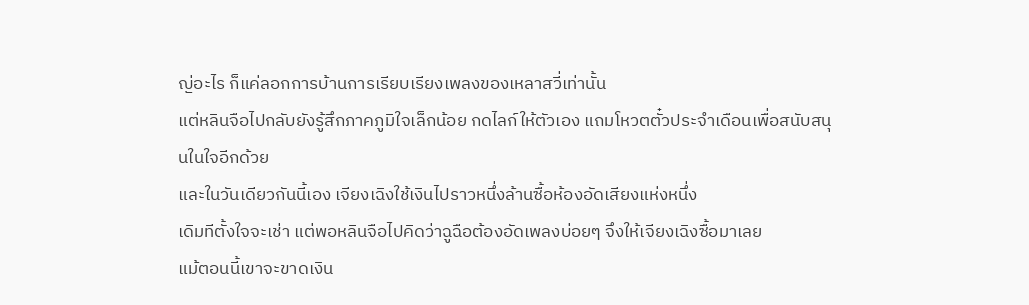ญ่อะไร ก็แค่ลอกการบ้านการเรียบเรียงเพลงของเหลาสวี่เท่านั้น
แต่หลินจือไปกลับยังรู้สึกภาคภูมิใจเล็กน้อย กดไลก์ให้ตัวเอง แถมโหวตตั๋วประจำเดือนเพื่อสนับสนุนในใจอีกด้วย
และในวันเดียวกันนี้เอง เจียงเฉิงใช้เงินไปราวหนึ่งล้านซื้อห้องอัดเสียงแห่งหนึ่ง
เดิมทีตั้งใจจะเช่า แต่พอหลินจือไปคิดว่าฉูฉือต้องอัดเพลงบ่อยๆ จึงให้เจียงเฉิงซื้อมาเลย
แม้ตอนนี้เขาจะขาดเงิน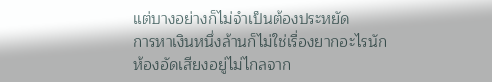แต่บางอย่างก็ไม่จำเป็นต้องประหยัด
การหาเงินหนึ่งล้านก็ไม่ใช่เรื่องยากอะไรนัก
ห้องอัดเสียงอยู่ไม่ไกลจาก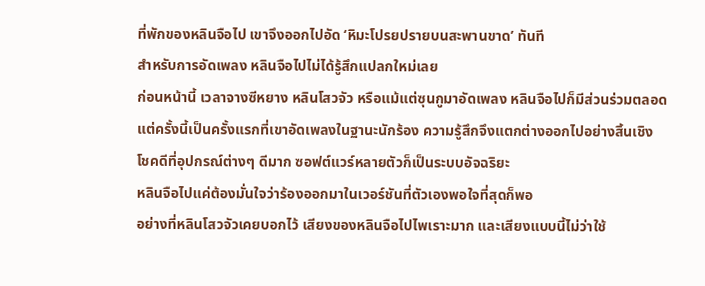ที่พักของหลินจือไป เขาจึงออกไปอัด ‘หิมะโปรยปรายบนสะพานขาด’ ทันที
สำหรับการอัดเพลง หลินจือไปไม่ได้รู้สึกแปลกใหม่เลย
ก่อนหน้านี้ เวลาจางซีหยาง หลินโสวจัว หรือแม้แต่ซุนกูมาอัดเพลง หลินจือไปก็มีส่วนร่วมตลอด
แต่ครั้งนี้เป็นครั้งแรกที่เขาอัดเพลงในฐานะนักร้อง ความรู้สึกจึงแตกต่างออกไปอย่างสิ้นเชิง
โชคดีที่อุปกรณ์ต่างๆ ดีมาก ซอฟต์แวร์หลายตัวก็เป็นระบบอัจฉริยะ
หลินจือไปแค่ต้องมั่นใจว่าร้องออกมาในเวอร์ชันที่ตัวเองพอใจที่สุดก็พอ
อย่างที่หลินโสวจัวเคยบอกไว้ เสียงของหลินจือไปไพเราะมาก และเสียงแบบนี้ไม่ว่าใช้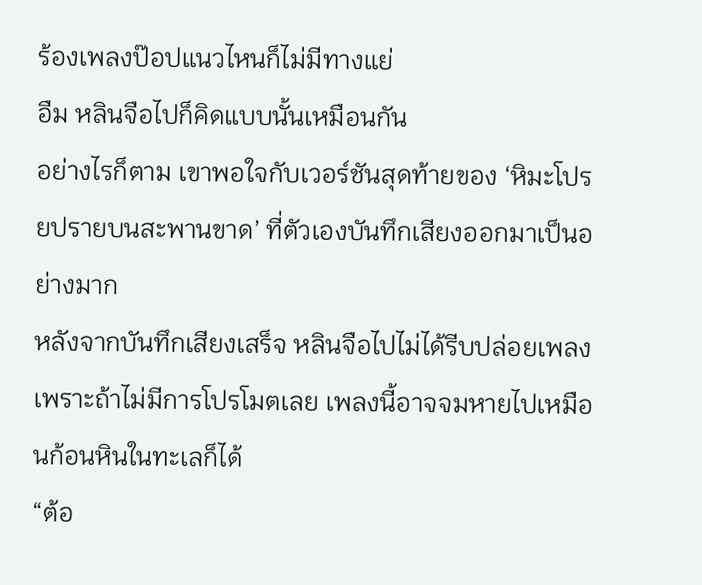ร้องเพลงป๊อปแนวไหนก็ไม่มีทางแย่
อืม หลินจือไปก็คิดแบบนั้นเหมือนกัน
อย่างไรก็ตาม เขาพอใจกับเวอร์ชันสุดท้ายของ ‘หิมะโปรยปรายบนสะพานขาด’ ที่ตัวเองบันทึกเสียงออกมาเป็นอย่างมาก
หลังจากบันทึกเสียงเสร็จ หลินจือไปไม่ได้รีบปล่อยเพลง
เพราะถ้าไม่มีการโปรโมตเลย เพลงนี้อาจจมหายไปเหมือนก้อนหินในทะเลก็ได้
“ต้อ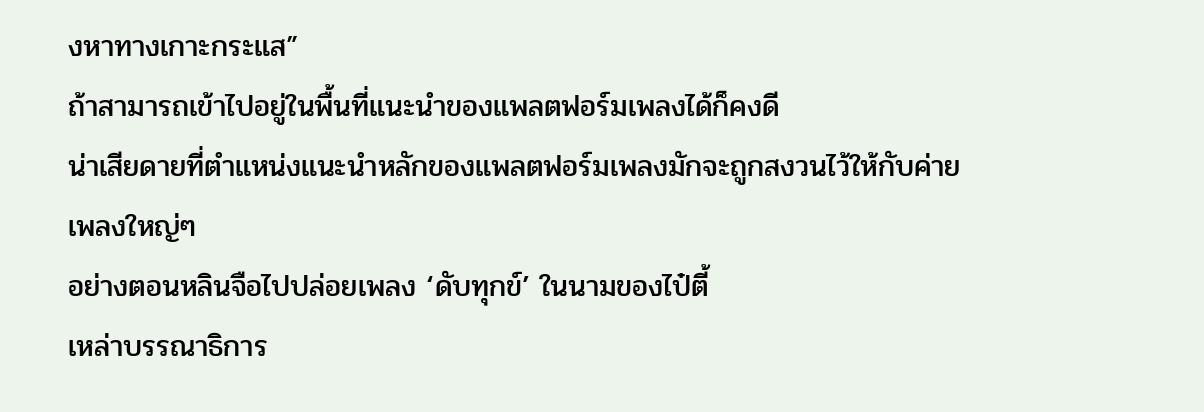งหาทางเกาะกระแส”
ถ้าสามารถเข้าไปอยู่ในพื้นที่แนะนำของแพลตฟอร์มเพลงได้ก็คงดี
น่าเสียดายที่ตำแหน่งแนะนำหลักของแพลตฟอร์มเพลงมักจะถูกสงวนไว้ให้กับค่ายเพลงใหญ่ๆ
อย่างตอนหลินจือไปปล่อยเพลง ‘ดับทุกข์’ ในนามของไป๋ตี้
เหล่าบรรณาธิการ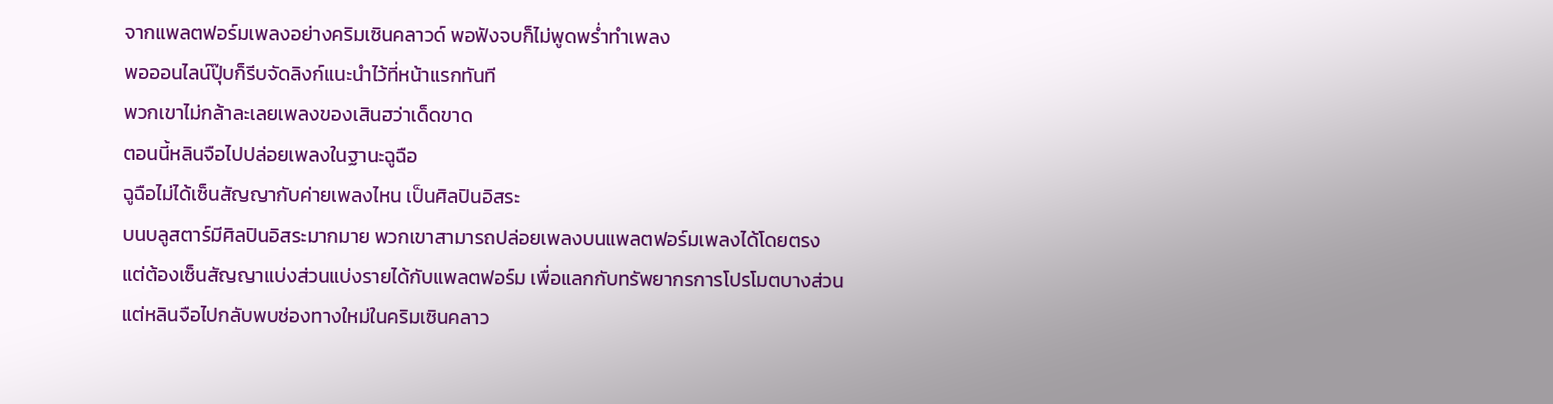จากแพลตฟอร์มเพลงอย่างคริมเซินคลาวด์ พอฟังจบก็ไม่พูดพร่ำทำเพลง
พอออนไลน์ปุ๊บก็รีบจัดลิงก์แนะนำไว้ที่หน้าแรกทันที
พวกเขาไม่กล้าละเลยเพลงของเสินฮว่าเด็ดขาด
ตอนนี้หลินจือไปปล่อยเพลงในฐานะฉูฉือ
ฉูฉือไม่ได้เซ็นสัญญากับค่ายเพลงไหน เป็นศิลปินอิสระ
บนบลูสตาร์มีศิลปินอิสระมากมาย พวกเขาสามารถปล่อยเพลงบนแพลตฟอร์มเพลงได้โดยตรง
แต่ต้องเซ็นสัญญาแบ่งส่วนแบ่งรายได้กับแพลตฟอร์ม เพื่อแลกกับทรัพยากรการโปรโมตบางส่วน
แต่หลินจือไปกลับพบช่องทางใหม่ในคริมเซินคลาว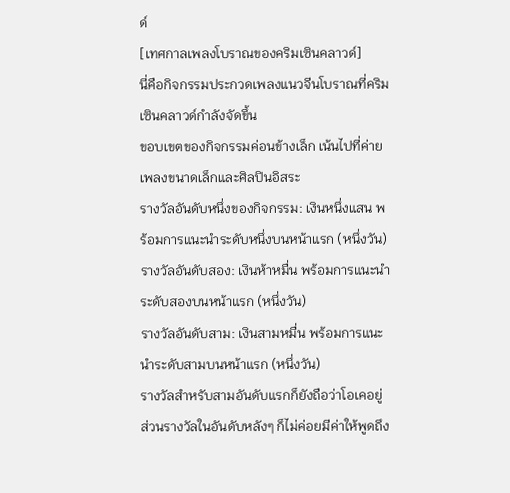ด์
[เทศกาลเพลงโบราณของคริมเซินคลาวด์]
นี่คือกิจกรรมประกวดเพลงแนวจีนโบราณที่คริมเซินคลาวด์กำลังจัดขึ้น
ขอบเขตของกิจกรรมค่อนข้างเล็ก เน้นไปที่ค่ายเพลงขนาดเล็กและศิลปินอิสระ
รางวัลอันดับหนึ่งของกิจกรรม: เงินหนึ่งแสน พร้อมการแนะนำระดับหนึ่งบนหน้าแรก (หนึ่งวัน)
รางวัลอันดับสอง: เงินห้าหมื่น พร้อมการแนะนำระดับสองบนหน้าแรก (หนึ่งวัน)
รางวัลอันดับสาม: เงินสามหมื่น พร้อมการแนะนำระดับสามบนหน้าแรก (หนึ่งวัน)
รางวัลสำหรับสามอันดับแรกก็ยังถือว่าโอเคอยู่ ส่วนรางวัลในอันดับหลังๆ ก็ไม่ค่อยมีค่าให้พูดถึง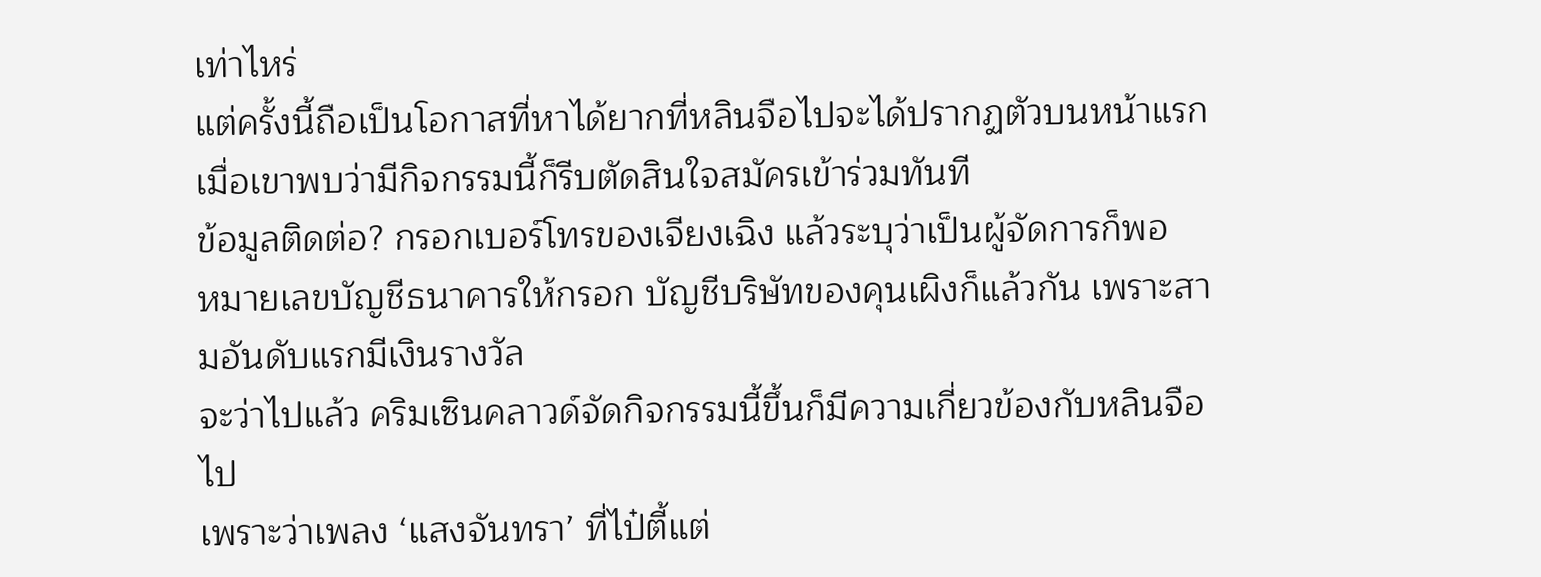เท่าไหร่
แต่ครั้งนี้ถือเป็นโอกาสที่หาได้ยากที่หลินจือไปจะได้ปรากฏตัวบนหน้าแรก เมื่อเขาพบว่ามีกิจกรรมนี้ก็รีบตัดสินใจสมัครเข้าร่วมทันที
ข้อมูลติดต่อ? กรอกเบอร์โทรของเจียงเฉิง แล้วระบุว่าเป็นผู้จัดการก็พอ
หมายเลขบัญชีธนาคารให้กรอก บัญชีบริษัทของคุนเผิงก็แล้วกัน เพราะสามอันดับแรกมีเงินรางวัล
จะว่าไปแล้ว คริมเซินคลาวด์จัดกิจกรรมนี้ขึ้นก็มีความเกี่ยวข้องกับหลินจือไป
เพราะว่าเพลง ‘แสงจันทรา’ ที่ไป๋ตี้แต่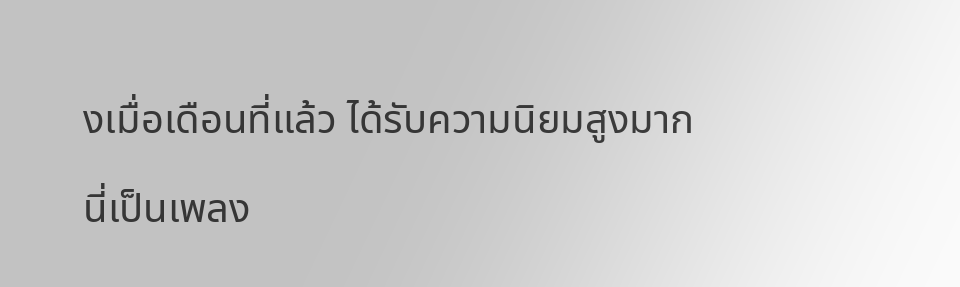งเมื่อเดือนที่แล้ว ได้รับความนิยมสูงมาก
นี่เป็นเพลง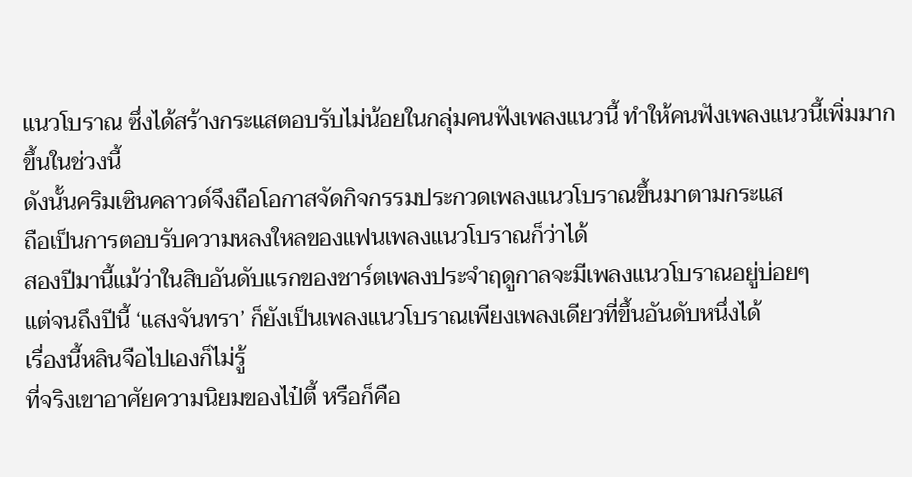แนวโบราณ ซึ่งได้สร้างกระแสตอบรับไม่น้อยในกลุ่มคนฟังเพลงแนวนี้ ทำให้คนฟังเพลงแนวนี้เพิ่มมากขึ้นในช่วงนี้
ดังนั้นคริมเซินคลาวด์จึงถือโอกาสจัดกิจกรรมประกวดเพลงแนวโบราณขึ้นมาตามกระแส
ถือเป็นการตอบรับความหลงใหลของแฟนเพลงแนวโบราณก็ว่าได้
สองปีมานี้แม้ว่าในสิบอันดับแรกของชาร์ตเพลงประจำฤดูกาลจะมีเพลงแนวโบราณอยู่บ่อยๆ
แต่จนถึงปีนี้ ‘แสงจันทรา’ ก็ยังเป็นเพลงแนวโบราณเพียงเพลงเดียวที่ขึ้นอันดับหนึ่งได้
เรื่องนี้หลินจือไปเองก็ไม่รู้
ที่จริงเขาอาศัยความนิยมของไป๋ตี้ หรือก็คือ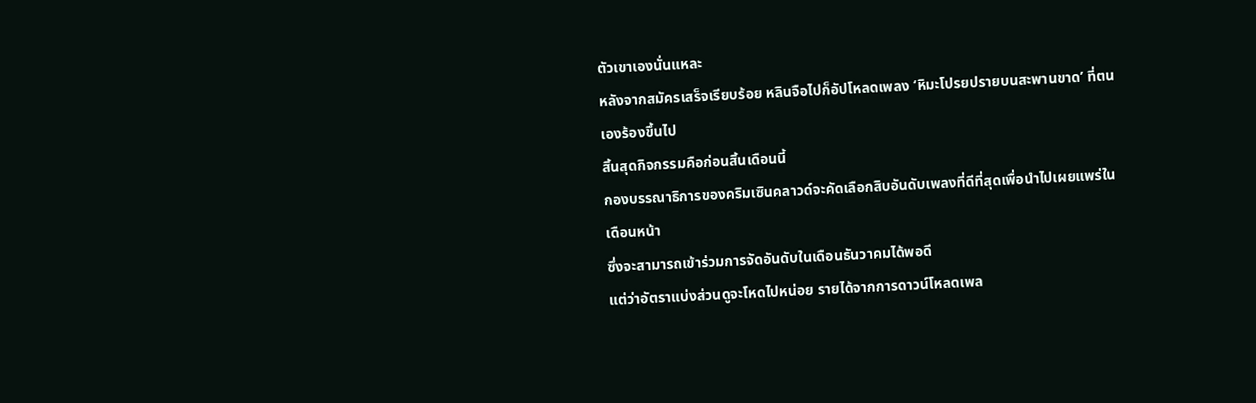ตัวเขาเองนั่นแหละ
หลังจากสมัครเสร็จเรียบร้อย หลินจือไปก็อัปโหลดเพลง ‘หิมะโปรยปรายบนสะพานขาด’ ที่ตนเองร้องขึ้นไป
สิ้นสุดกิจกรรมคือก่อนสิ้นเดือนนี้
กองบรรณาธิการของคริมเซินคลาวด์จะคัดเลือกสิบอันดับเพลงที่ดีที่สุดเพื่อนำไปเผยแพร่ในเดือนหน้า
ซึ่งจะสามารถเข้าร่วมการจัดอันดับในเดือนธันวาคมได้พอดี
แต่ว่าอัตราแบ่งส่วนดูจะโหดไปหน่อย รายได้จากการดาวน์โหลดเพล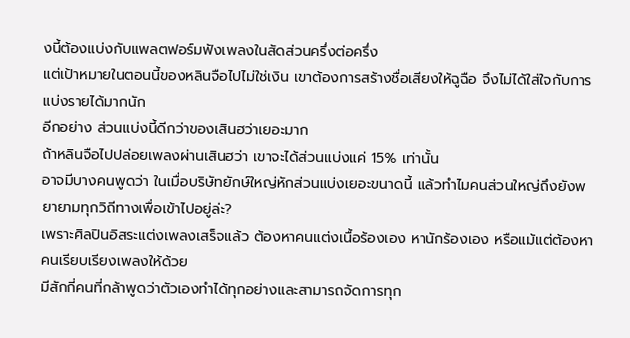งนี้ต้องแบ่งกับแพลตฟอร์มฟังเพลงในสัดส่วนครึ่งต่อครึ่ง
แต่เป้าหมายในตอนนี้ของหลินจือไปไม่ใช่เงิน เขาต้องการสร้างชื่อเสียงให้ฉูฉือ จึงไม่ได้ใส่ใจกับการแบ่งรายได้มากนัก
อีกอย่าง ส่วนแบ่งนี้ดีกว่าของเสินฮว่าเยอะมาก
ถ้าหลินจือไปปล่อยเพลงผ่านเสินฮว่า เขาจะได้ส่วนแบ่งแค่ 15% เท่านั้น
อาจมีบางคนพูดว่า ในเมื่อบริษัทยักษ์ใหญ่หักส่วนแบ่งเยอะขนาดนี้ แล้วทำไมคนส่วนใหญ่ถึงยังพยายามทุกวิถีทางเพื่อเข้าไปอยู่ล่ะ?
เพราะศิลปินอิสระแต่งเพลงเสร็จแล้ว ต้องหาคนแต่งเนื้อร้องเอง หานักร้องเอง หรือแม้แต่ต้องหาคนเรียบเรียงเพลงให้ด้วย
มีสักกี่คนที่กล้าพูดว่าตัวเองทำได้ทุกอย่างและสามารถจัดการทุก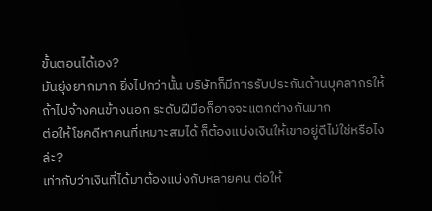ขั้นตอนได้เอง?
มันยุ่งยากมาก ยิ่งไปกว่านั้น บริษัทก็มีการรับประกันด้านบุคลากรให้
ถ้าไปจ้างคนข้างนอก ระดับฝีมือก็อาจจะแตกต่างกันมาก
ต่อให้โชคดีหาคนที่เหมาะสมได้ ก็ต้องแบ่งเงินให้เขาอยู่ดีไม่ใช่หรือไงล่ะ?
เท่ากับว่าเงินที่ได้มาต้องแบ่งกับหลายคน ต่อให้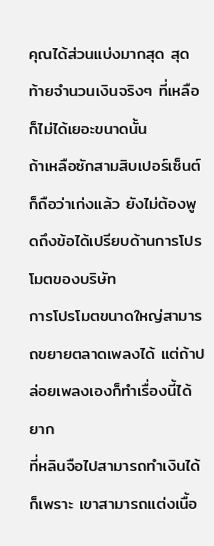คุณได้ส่วนแบ่งมากสุด สุดท้ายจำนวนเงินจริงๆ ที่เหลือก็ไม่ได้เยอะขนาดนั้น
ถ้าเหลือซักสามสิบเปอร์เซ็นต์ก็ถือว่าเก่งแล้ว ยังไม่ต้องพูดถึงข้อได้เปรียบด้านการโปรโมตของบริษัท
การโปรโมตขนาดใหญ่สามารถขยายตลาดเพลงได้ แต่ถ้าปล่อยเพลงเองก็ทำเรื่องนี้ได้ยาก
ที่หลินจือไปสามารถทำเงินได้ก็เพราะ เขาสามารถแต่งเนื้อ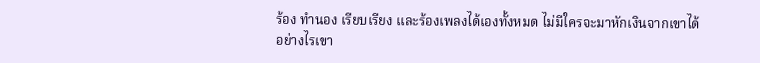ร้อง ทำนอง เรียบเรียง และร้องเพลงได้เองทั้งหมด ไม่มีใครจะมาหักเงินจากเขาได้
อย่างไรเขา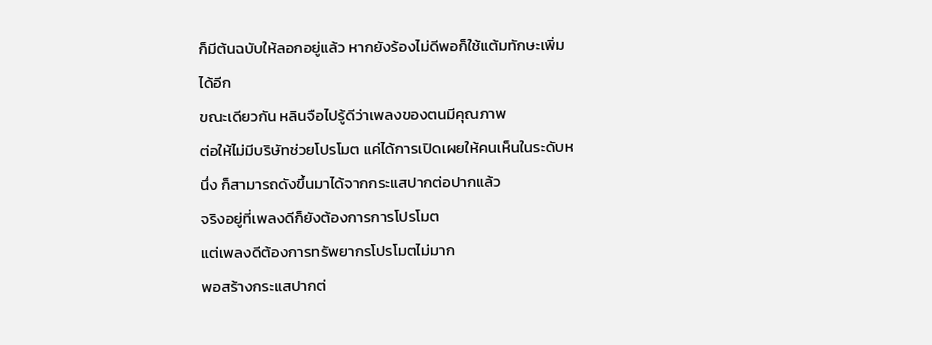ก็มีต้นฉบับให้ลอกอยู่แล้ว หากยังร้องไม่ดีพอก็ใช้แต้มทักษะเพิ่มได้อีก
ขณะเดียวกัน หลินจือไปรู้ดีว่าเพลงของตนมีคุณภาพ
ต่อให้ไม่มีบริษัทช่วยโปรโมต แค่ได้การเปิดเผยให้คนเห็นในระดับหนึ่ง ก็สามารถดังขึ้นมาได้จากกระแสปากต่อปากแล้ว
จริงอยู่ที่เพลงดีก็ยังต้องการการโปรโมต
แต่เพลงดีต้องการทรัพยากรโปรโมตไม่มาก
พอสร้างกระแสปากต่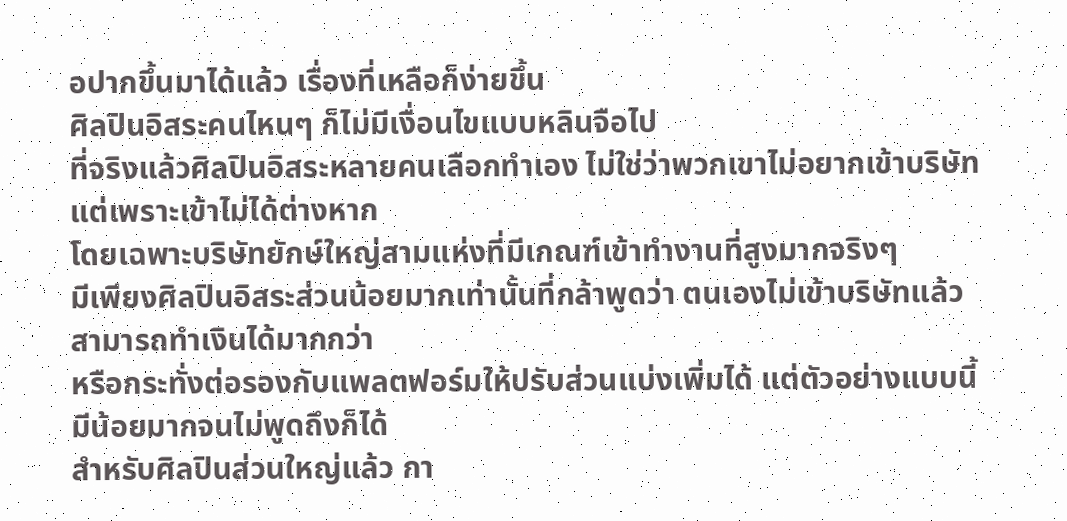อปากขึ้นมาได้แล้ว เรื่องที่เหลือก็ง่ายขึ้น
ศิลปินอิสระคนไหนๆ ก็ไม่มีเงื่อนไขแบบหลินจือไป
ที่จริงแล้วศิลปินอิสระหลายคนเลือกทำเอง ไม่ใช่ว่าพวกเขาไม่อยากเข้าบริษัท
แต่เพราะเข้าไม่ได้ต่างหาก
โดยเฉพาะบริษัทยักษ์ใหญ่สามแห่งที่มีเกณฑ์เข้าทำงานที่สูงมากจริงๆ
มีเพียงศิลปินอิสระส่วนน้อยมากเท่านั้นที่กล้าพูดว่า ตนเองไม่เข้าบริษัทแล้วสามารถทำเงินได้มากกว่า
หรือกระทั่งต่อรองกับแพลตฟอร์มให้ปรับส่วนแบ่งเพิ่มได้ แต่ตัวอย่างแบบนี้มีน้อยมากจนไม่พูดถึงก็ได้
สำหรับศิลปินส่วนใหญ่แล้ว กา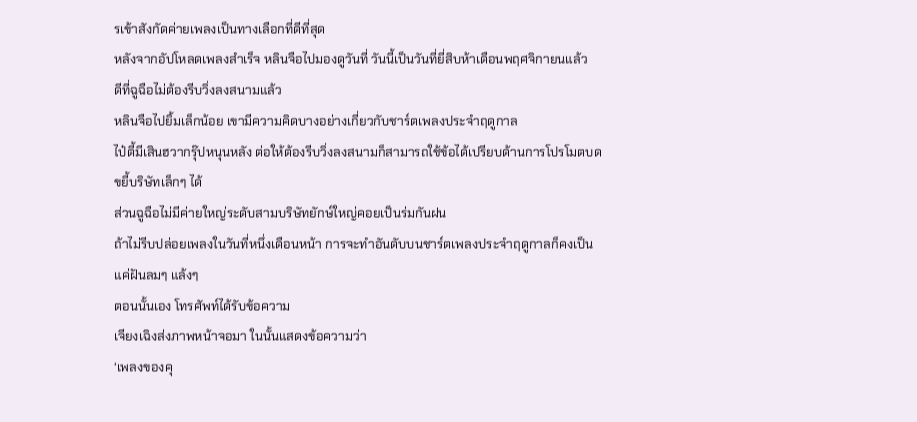รเข้าสังกัดค่ายเพลงเป็นทางเลือกที่ดีที่สุด
หลังจากอัปโหลดเพลงสำเร็จ หลินจือไปมองดูวันที่ วันนี้เป็นวันที่ยี่สิบห้าเดือนพฤศจิกายนแล้ว
ดีที่ฉูฉือไม่ต้องรีบวิ่งลงสนามแล้ว
หลินจือไปยิ้มเล็กน้อย เขามีความคิดบางอย่างเกี่ยวกับชาร์ตเพลงประจำฤดูกาล
ไป๋ตี้มีเสินฮวากรุ๊ปหนุนหลัง ต่อให้ต้องรีบวิ่งลงสนามก็สามารถใช้ข้อได้เปรียบด้านการโปรโมตบดขยี้บริษัทเล็กๆ ได้
ส่วนฉูฉือไม่มีค่ายใหญ่ระดับสามบริษัทยักษ์ใหญ่คอยเป็นร่มกันฝน
ถ้าไม่รีบปล่อยเพลงในวันที่หนึ่งเดือนหน้า การจะทำอันดับบนชาร์ตเพลงประจำฤดูกาลก็คงเป็นแค่ฝันลมๆ แล้งๆ
ตอนนั้นเอง โทรศัพท์ได้รับข้อความ
เจียงเฉิงส่งภาพหน้าจอมา ในนั้นแสดงข้อความว่า
‘เพลงของคุ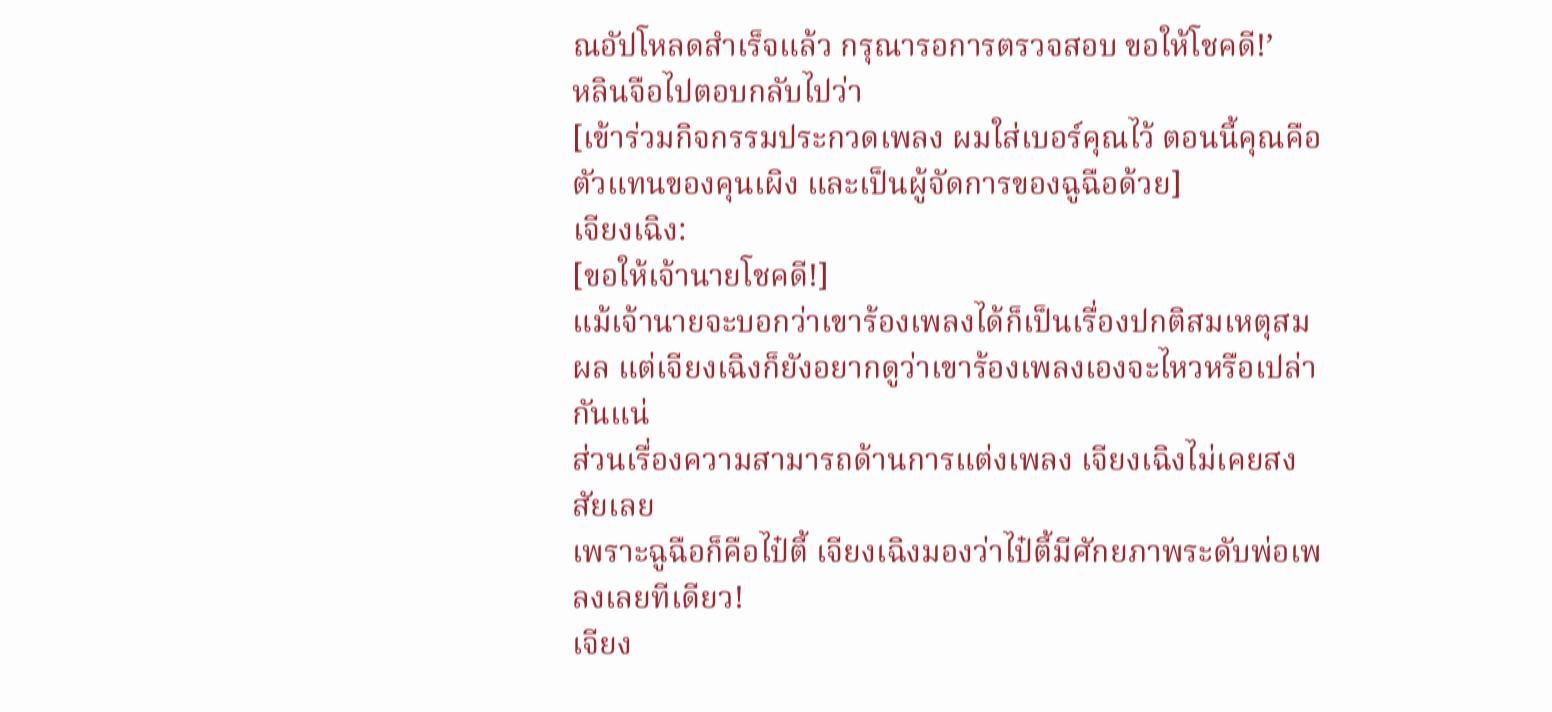ณอัปโหลดสำเร็จแล้ว กรุณารอการตรวจสอบ ขอให้โชคดี!’
หลินจือไปตอบกลับไปว่า
[เข้าร่วมกิจกรรมประกวดเพลง ผมใส่เบอร์คุณไว้ ตอนนี้คุณคือตัวแทนของคุนเผิง และเป็นผู้จัดการของฉูฉือด้วย]
เจียงเฉิง:
[ขอให้เจ้านายโชคดี!]
แม้เจ้านายจะบอกว่าเขาร้องเพลงได้ก็เป็นเรื่องปกติสมเหตุสมผล แต่เจียงเฉิงก็ยังอยากดูว่าเขาร้องเพลงเองจะไหวหรือเปล่ากันแน่
ส่วนเรื่องความสามารถด้านการแต่งเพลง เจียงเฉิงไม่เคยสงสัยเลย
เพราะฉูฉือก็คือไป๋ตี้ เจียงเฉิงมองว่าไป๋ตี้มีศักยภาพระดับพ่อเพลงเลยทีเดียว!
เจียง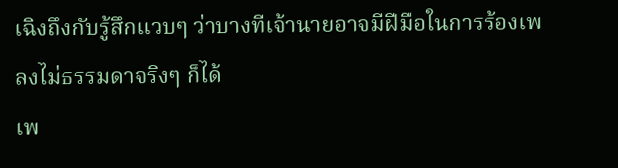เฉิงถึงกับรู้สึกแวบๆ ว่าบางทีเจ้านายอาจมีฝีมือในการร้องเพลงไม่ธรรมดาจริงๆ ก็ได้
เพ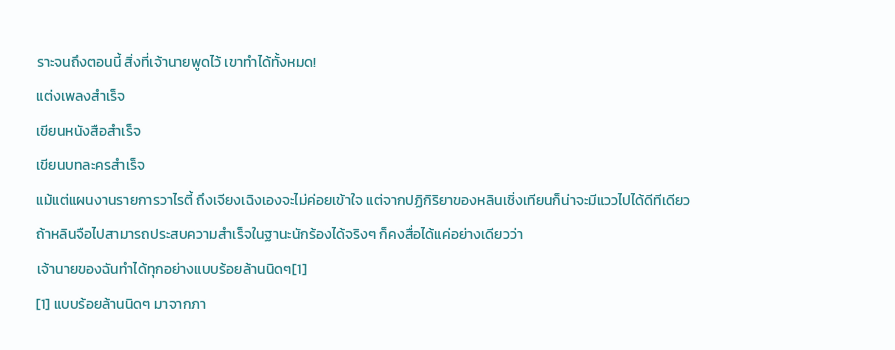ราะจนถึงตอนนี้ สิ่งที่เจ้านายพูดไว้ เขาทำได้ทั้งหมด!
แต่งเพลงสำเร็จ
เขียนหนังสือสำเร็จ
เขียนบทละครสำเร็จ
แม้แต่แผนงานรายการวาไรตี้ ถึงเจียงเฉิงเองจะไม่ค่อยเข้าใจ แต่จากปฏิกิริยาของหลินเชิ่งเทียนก็น่าจะมีแววไปได้ดีทีเดียว
ถ้าหลินจือไปสามารถประสบความสำเร็จในฐานะนักร้องได้จริงๆ ก็คงสื่อได้แค่อย่างเดียวว่า
เจ้านายของฉันทำได้ทุกอย่างแบบร้อยล้านนิดๆ[1]
[1] แบบร้อยล้านนิดๆ มาจากภา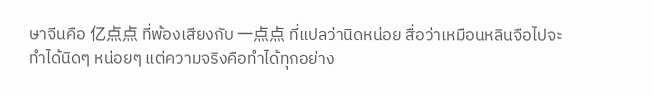ษาจีนคือ 亿点点 ที่พ้องเสียงกับ 一点点 ที่แปลว่านิดหน่อย สื่อว่าเหมือนหลินจือไปจะทำได้นิดๆ หน่อยๆ แต่ความจริงคือทำได้ทุกอย่าง